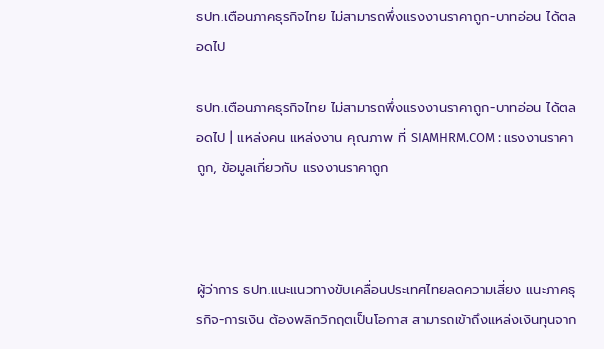ธปท.เตือนภาคธุรกิจไทย ไม่สามารถพึ่งแรงงานราคาถูก-บาทอ่อน ได้ตลอดไป

ธปท.เตือนภาคธุรกิจไทย ไม่สามารถพึ่งแรงงานราคาถูก-บาทอ่อน ได้ตลอดไป | แหล่งคน แหล่งงาน คุณภาพ ที่ SIAMHRM.COM : แรงงานราคาถูก, ข้อมูลเกี่ยวกับ แรงงานราคาถูก



ผู้ว่าการ ธปท.แนะแนวทางขับเคลื่อนประเทศไทยลดความเสี่ยง แนะภาคธุรกิจ-การเงิน ต้องพลิกวิกฤตเป็นโอกาส สามารถเข้าถึงแหล่งเงินทุนจาก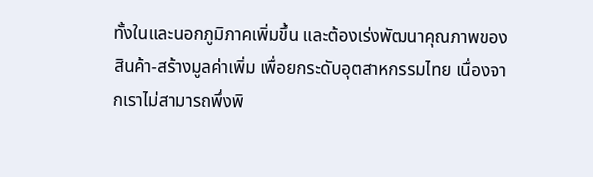ทั้งในและนอกภูมิภาคเพิ่มขึ้น และต้องเร่งพัฒนาคุณภาพของสินค้า-สร้างมูลค่าเพิ่ม เพื่อยกระดับอุตสาหกรรมไทย เนื่องจากเราไม่สามารถพึ่งพิ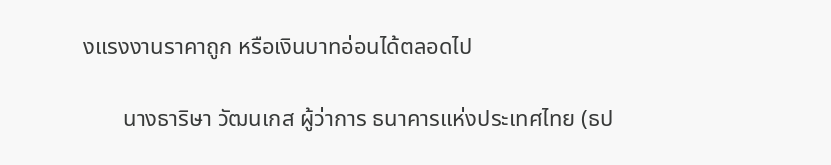งแรงงานราคาถูก หรือเงินบาทอ่อนได้ตลอดไป

       นางธาริษา วัฒนเกส ผู้ว่าการ ธนาคารแห่งประเทศไทย (ธป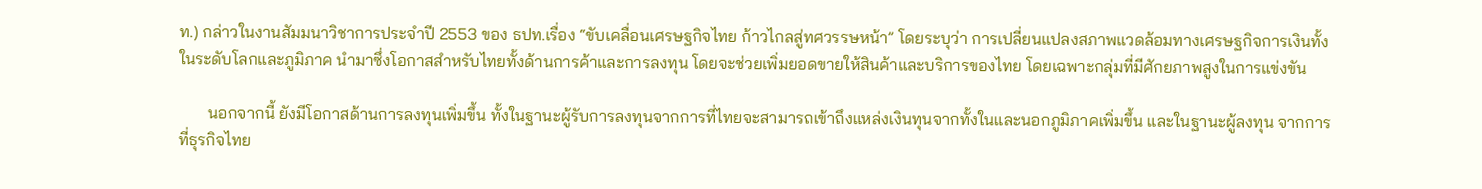ท.) กล่าวในงานสัมมนาวิชาการประจำปี 2553 ของ ธปท.เรื่อง “ขับเคลื่อนเศรษฐกิจไทย ก้าวไกลสู่ทศวรรษหน้า” โดยระบุว่า การเปลี่ยนแปลงสภาพแวดล้อมทางเศรษฐกิจการเงินทั้งในระดับโลกและภูมิภาค นำมาซึ่งโอกาสสำหรับไทยทั้งด้านการค้าและการลงทุน โดยจะช่วยเพิ่มยอดขายให้สินค้าและบริการของไทย โดยเฉพาะกลุ่มที่มีศักยภาพสูงในการแข่งขัน

       นอกจากนี้ ยังมีโอกาสด้านการลงทุนเพิ่มขึ้น ทั้งในฐานะผู้รับการลงทุนจากการที่ไทยจะสามารถเข้าถึงแหล่งเงินทุนจากทั้งในและนอกภูมิภาคเพิ่มขึ้น และในฐานะผู้ลงทุน จากการที่ธุรกิจไทย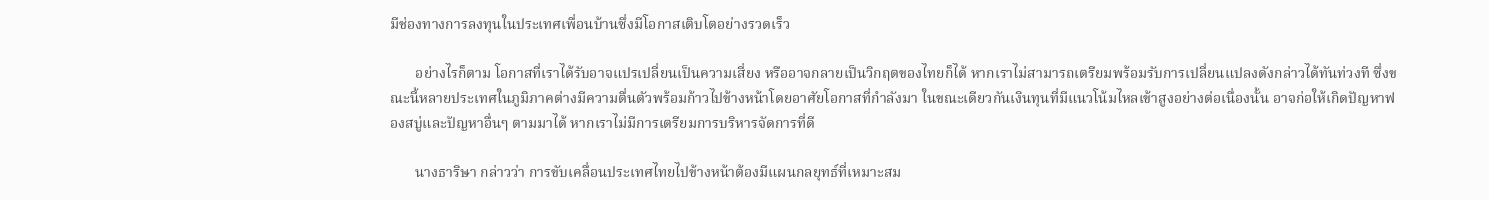มีช่องทางการลงทุนในประเทศเพื่อนบ้านซึ่งมีโอกาสเติบโตอย่างรวดเร็ว

       อย่างไรก็ตาม โอกาสที่เราได้รับอาจแปรเปลี่ยนเป็นความเสี่ยง หรืออาจกลายเป็นวิกฤตของไทยก็ได้ หากเราไม่สามารถเตรียมพร้อมรับการเปลี่ยนแปลงดังกล่าวได้ทันท่วงที ซึ่งขณะนี้หลายประเทศในภูมิภาคต่างมีความตื่นตัวพร้อมก้าวไปข้างหน้าโดยอาศัยโอกาสที่กำลังมา ในขณะเดียวกันเงินทุนที่มีแนวโน้มไหลเข้าสูงอย่างต่อเนื่องนั้น อาจก่อให้เกิดปัญหาฟองสบู่และปัญหาอื่นๆ ตามมาได้ หากเราไม่มีการเตรียมการบริหารจัดการที่ดี

       นางธาริษา กล่าวว่า การขับเคลื่อนประเทศไทยไปข้างหน้าต้องมีแผนกลยุทธ์ที่เหมาะสม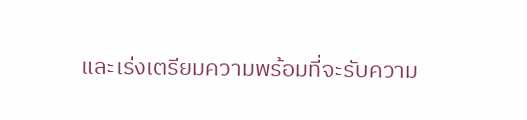และเร่งเตรียมความพร้อมที่จะรับความ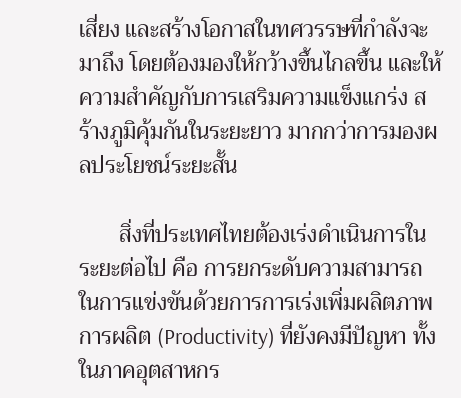เสี่ยง และสร้างโอกาสในทศวรรษที่กำลังจะมาถึง โดยต้องมองให้กว้างขึ้นไกลขึ้น และให้ความสำคัญกับการเสริมความแข็งแกร่ง สร้างภูมิคุ้มกันในระยะยาว มากกว่าการมองผลประโยชน์ระยะสั้น

       สิ่งที่ประเทศไทยต้องเร่งดำเนินการในระยะต่อไป คือ การยกระดับความสามารถในการแข่งขันด้วยการการเร่งเพิ่มผลิตภาพการผลิต (Productivity) ที่ยังคงมีปัญหา ทั้งในภาคอุตสาหกร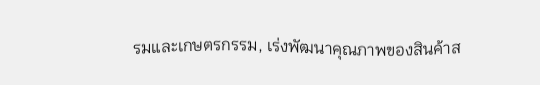รมและเกษตรกรรม, เร่งพัฒนาคุณภาพของสินค้าส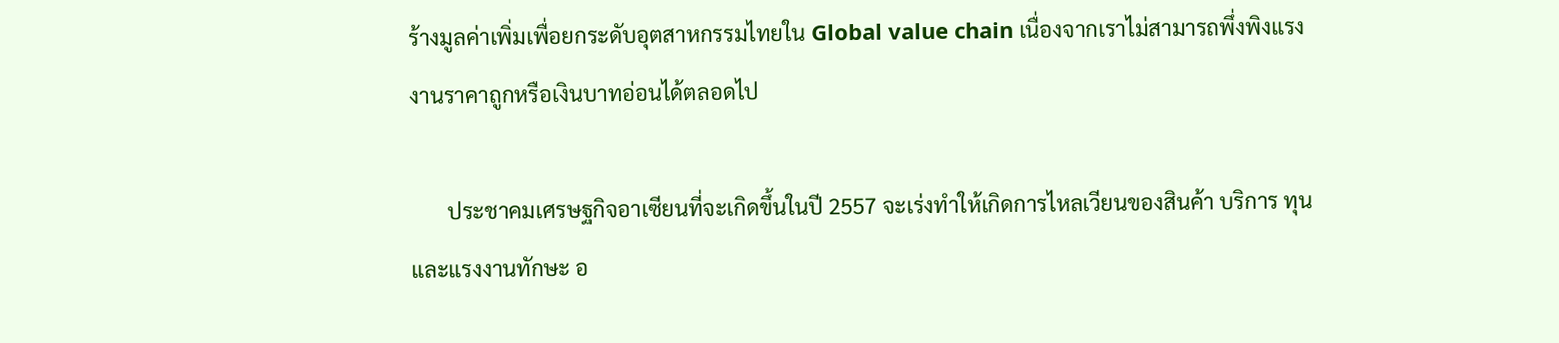ร้างมูลค่าเพิ่มเพื่อยกระดับอุตสาหกรรมไทยใน Global value chain เนื่องจากเราไม่สามารถพึ่งพิงแรงงานราคาถูกหรือเงินบาทอ่อนได้ตลอดไป

       ประชาคมเศรษฐกิจอาเซียนที่จะเกิดขึ้นในปี 2557 จะเร่งทำให้เกิดการไหลเวียนของสินค้า บริการ ทุน และแรงงานทักษะ อ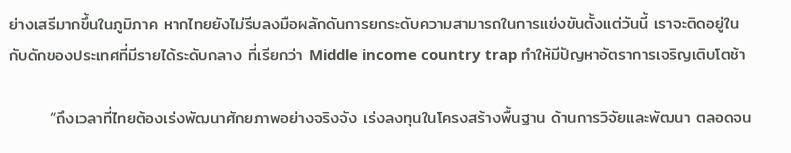ย่างเสรีมากขึ้นในภูมิภาค หากไทยยังไม่รีบลงมือผลักดันการยกระดับความสามารถในการแข่งขันตั้งแต่วันนี้ เราจะติดอยู่ในกับดักของประเทศที่มีรายได้ระดับกลาง ที่เรียกว่า Middle income country trap ทำให้มีปัญหาอัตราการเจริญเติบโตช้า

       “ถึงเวลาที่ไทยต้องเร่งพัฒนาศักยภาพอย่างจริงจัง เร่งลงทุนในโครงสร้างพื้นฐาน ด้านการวิจัยและพัฒนา ตลอดจน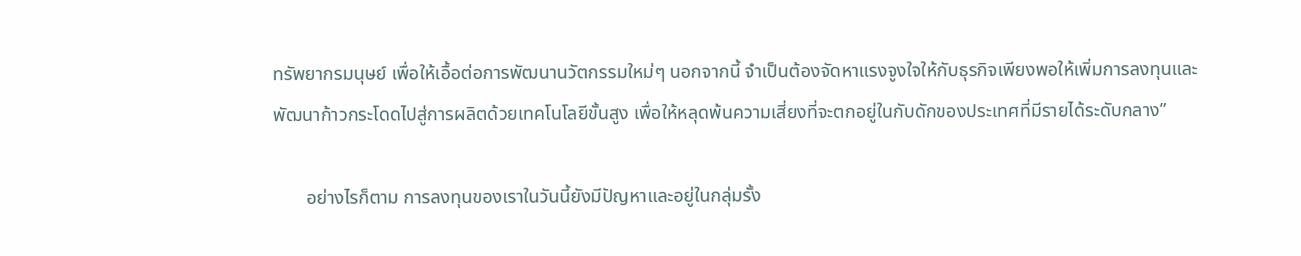ทรัพยากรมนุษย์ เพื่อให้เอื้อต่อการพัฒนานวัตกรรมใหม่ๆ นอกจากนี้ จำเป็นต้องจัดหาแรงจูงใจให้กับธุรกิจเพียงพอให้เพิ่มการลงทุนและพัฒนาก้าวกระโดดไปสู่การผลิตด้วยเทคโนโลยีขั้นสูง เพื่อให้หลุดพ้นความเสี่ยงที่จะตกอยู่ในกับดักของประเทศที่มีรายได้ระดับกลาง”

       อย่างไรก็ตาม การลงทุนของเราในวันนี้ยังมีปัญหาและอยู่ในกลุ่มรั้ง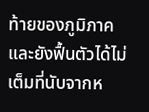ท้ายของภูมิภาค และยังฟื้นตัวได้ไม่เต็มที่นับจากห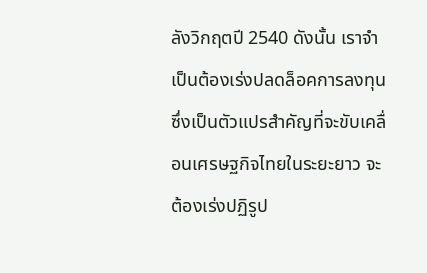ลังวิกฤตปี 2540 ดังนั้น เราจำเป็นต้องเร่งปลดล็อคการลงทุน ซึ่งเป็นตัวแปรสำคัญที่จะขับเคลื่อนเศรษฐกิจไทยในระยะยาว จะต้องเร่งปฏิรูป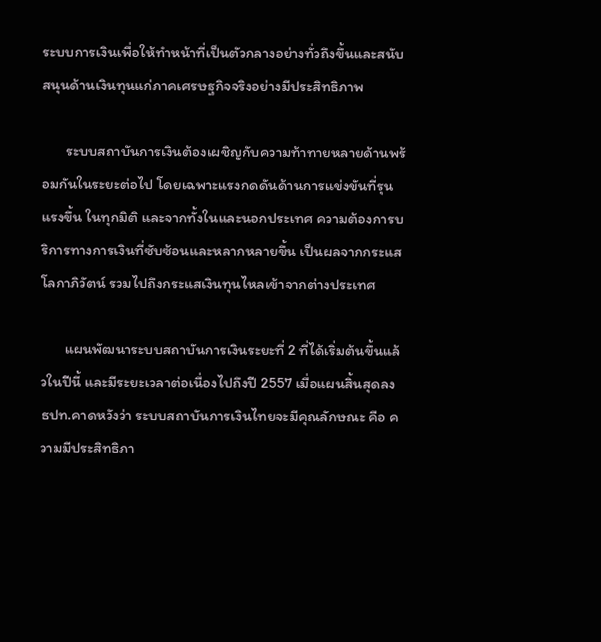ระบบการเงินเพื่อให้ทำหน้าที่เป็นตัวกลางอย่างทั่วถึงขึ้นและสนับสนุนด้านเงินทุนแก่ภาคเศรษฐกิจจริงอย่างมีประสิทธิภาพ

       ระบบสถาบันการเงินต้องเผชิญกับความท้าทายหลายด้านพร้อมกันในระยะต่อไป โดยเฉพาะแรงกดดันด้านการแข่งขันที่รุนแรงขึ้น ในทุกมิติ และจากทั้งในและนอกประเทศ ความต้องการบริการทางการเงินที่ซับซ้อนและหลากหลายขึ้น เป็นผลจากกระแสโลกาภิวัตน์ รวมไปถึงกระแสเงินทุนไหลเข้าจากต่างประเทศ

       แผนพัฒนาระบบสถาบันการเงินระยะที่ 2 ที่ได้เริ่มต้นขึ้นแล้วในปีนี้ และมีระยะเวลาต่อเนื่องไปถึงปี 2557 เมื่อแผนสิ้นสุดลง ธปท.คาดหวังว่า ระบบสถาบันการเงินไทยจะมีคุณลักษณะ คือ ความมีประสิทธิภา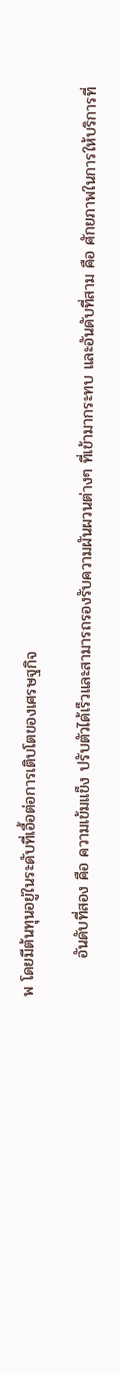พ โดยมีต้นทุนอยู่ในระดับที่เอื้อต่อการเติบโตของเศรษฐกิจ

       อันดับที่สอง คือ ความเข้มแข็ง ปรับตัวได้เร็วและสามารถรองรับความผันผวนต่างๆ ที่เข้ามากระทบ และอันดับที่สาม คือ ศักยภาพในการให้บริการที่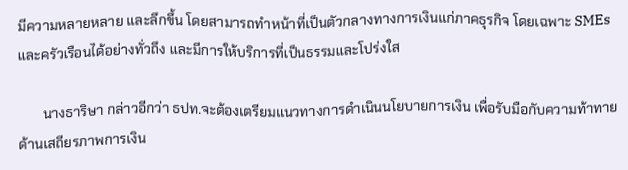มีความหลายหลาย และลึกขึ้น โดยสามารถทำหน้าที่เป็นตัวกลางทางการเงินแก่ภาคธุรกิจ โดยเฉพาะ SMEs และครัวเรือนได้อย่างทั่วถึง และมีการให้บริการที่เป็นธรรมและโปร่งใส

       นางธาริษา กล่าวอีกว่า ธปท.จะต้องเตรียมแนวทางการดำเนินนโยบายการเงิน เพื่อรับมือกับความท้าทายด้านเสถียรภาพการเงิน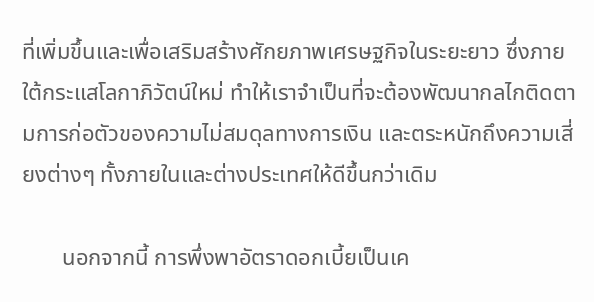ที่เพิ่มขึ้นและเพื่อเสริมสร้างศักยภาพเศรษฐกิจในระยะยาว ซึ่งภายใต้กระแสโลกาภิวัตน์ใหม่ ทำให้เราจำเป็นที่จะต้องพัฒนากลไกติดตามการก่อตัวของความไม่สมดุลทางการเงิน และตระหนักถึงความเสี่ยงต่างๆ ทั้งภายในและต่างประเทศให้ดีขึ้นกว่าเดิม

       นอกจากนี้ การพึ่งพาอัตราดอกเบี้ยเป็นเค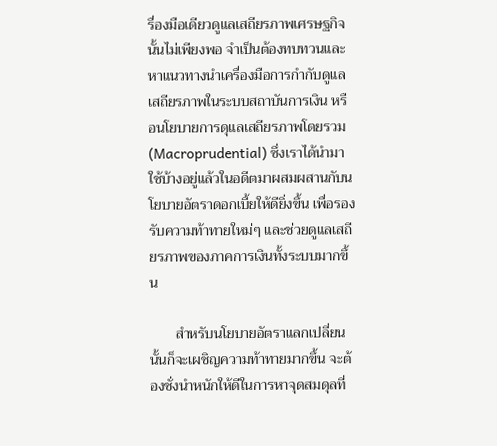รื่องมือเดียวดูแลเสถียรภาพเศรษฐกิจนั้นไม่เพียงพอ จำเป็นต้องทบทวนและหาแนวทางนำเครื่องมือการกำกับดูแลเสถียรภาพในระบบสถาบันการเงิน หรือนโยบายการดุแลเสถียรภาพโดยรวม (Macroprudential) ซึ่งเราได้นำมาใช้บ้างอยู่แล้วในอดีตมาผสมผสานกับนโยบายอัตราดอกเบี้ยให้ดียิ่งขึ้น เพื่อรองรับความท้าทายใหม่ๆ และช่วยดูแลเสถียรภาพของภาคการเงินทั้งระบบมากขึ้น

       สำหรับนโยบายอัตราแลกเปลี่ยนนั้นก็จะเผชิญความท้าทายมากขึ้น จะต้องชั่งนำหนักให้ดีในการหาจุดสมดุลที่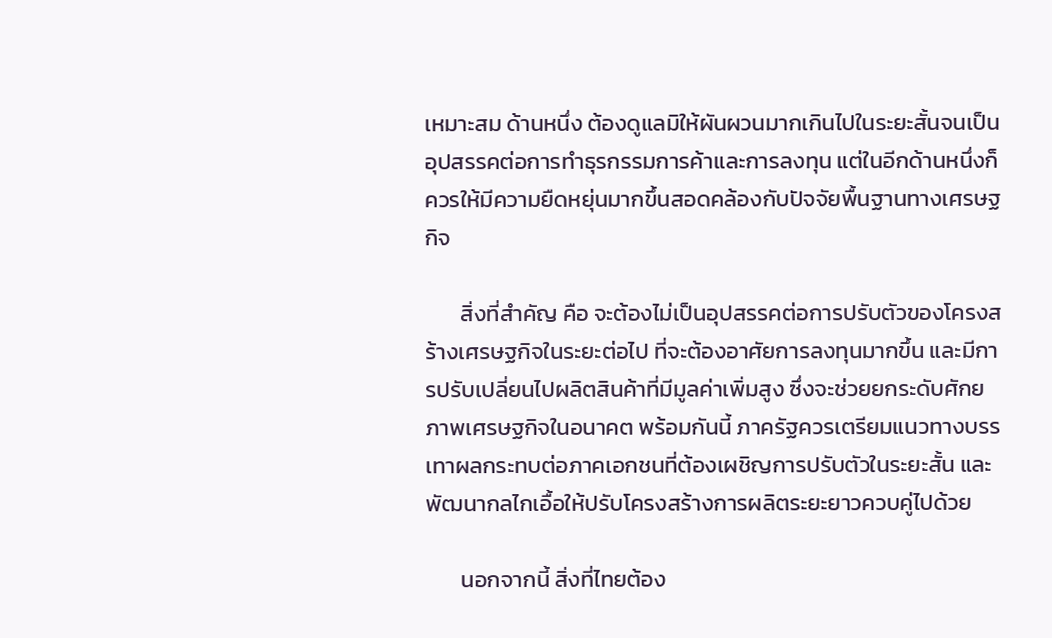เหมาะสม ด้านหนึ่ง ต้องดูแลมิให้ผันผวนมากเกินไปในระยะสั้นจนเป็นอุปสรรคต่อการทำธุรกรรมการค้าและการลงทุน แต่ในอีกด้านหนึ่งก็ควรให้มีความยืดหยุ่นมากขึ้นสอดคล้องกับปัจจัยพื้นฐานทางเศรษฐกิจ

       สิ่งที่สำคัญ คือ จะต้องไม่เป็นอุปสรรคต่อการปรับตัวของโครงสร้างเศรษฐกิจในระยะต่อไป ที่จะต้องอาศัยการลงทุนมากขึ้น และมีการปรับเปลี่ยนไปผลิตสินค้าที่มีมูลค่าเพิ่มสูง ซึ่งจะช่วยยกระดับศักยภาพเศรษฐกิจในอนาคต พร้อมกันนี้ ภาครัฐควรเตรียมแนวทางบรรเทาผลกระทบต่อภาคเอกชนที่ต้องเผชิญการปรับตัวในระยะสั้น และพัฒนากลไกเอื้อให้ปรับโครงสร้างการผลิตระยะยาวควบคู่ไปด้วย

       นอกจากนี้ สิ่งที่ไทยต้อง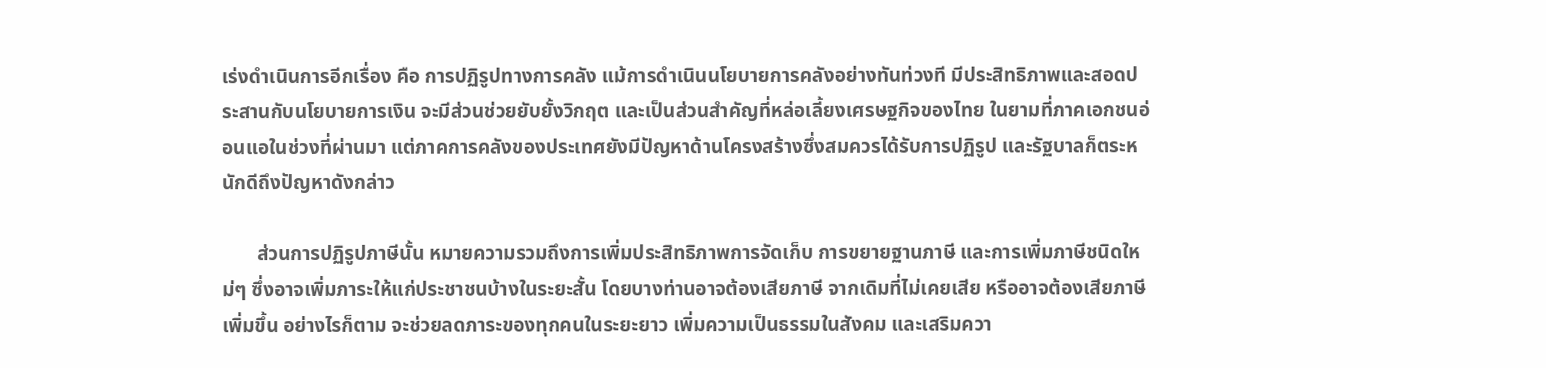เร่งดำเนินการอีกเรื่อง คือ การปฏิรูปทางการคลัง แม้การดำเนินนโยบายการคลังอย่างทันท่วงที มีประสิทธิภาพและสอดประสานกับนโยบายการเงิน จะมีส่วนช่วยยับยั้งวิกฤต และเป็นส่วนสำคัญที่หล่อเลี้ยงเศรษฐกิจของไทย ในยามที่ภาคเอกชนอ่อนแอในช่วงที่ผ่านมา แต่ภาคการคลังของประเทศยังมีปัญหาด้านโครงสร้างซึ่งสมควรได้รับการปฏิรูป และรัฐบาลก็ตระหนักดีถึงปัญหาดังกล่าว

       ส่วนการปฏิรูปภาษีนั้น หมายความรวมถึงการเพิ่มประสิทธิภาพการจัดเก็บ การขยายฐานภาษี และการเพิ่มภาษีชนิดใหม่ๆ ซึ่งอาจเพิ่มภาระให้แก่ประชาชนบ้างในระยะสั้น โดยบางท่านอาจต้องเสียภาษี จากเดิมที่ไม่เคยเสีย หรืออาจต้องเสียภาษีเพิ่มขึ้น อย่างไรก็ตาม จะช่วยลดภาระของทุกคนในระยะยาว เพิ่มความเป็นธรรมในสังคม และเสริมควา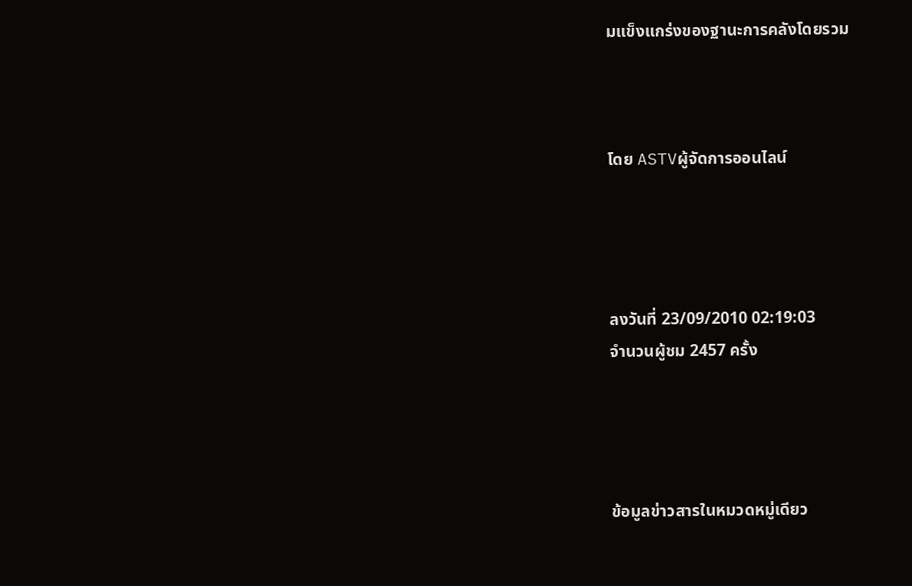มแข็งแกร่งของฐานะการคลังโดยรวม



โดย ASTVผู้จัดการออนไลน์




ลงวันที่ 23/09/2010 02:19:03
จำนวนผู้ชม 2457 ครั้ง




ข้อมูลข่าวสารในหมวดหมู่เดียว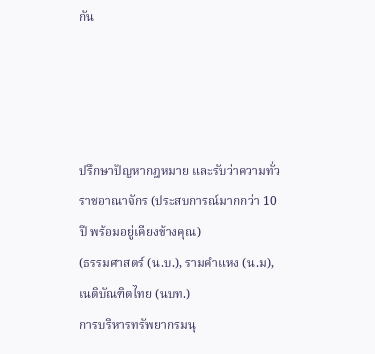กัน




ปรึกษาปัญหากฎหมาย และรับว่าความทั่วราชอาณาจักร (ประสบการณ์มากกว่า 10 ปี พร้อมอยู่เคียงข้างคุณ)
(ธรรมศาสตร์ (น.บ.), รามคำแหง (น.ม), เนติบัณฑิตไทย (นบท.)
การบริหารทรัพยากรมนุ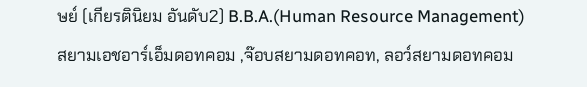ษย์ (เกียรตินิยม อันดับ2) B.B.A.(Human Resource Management)
สยามเอชอาร์เอ็มดอทคอม ,จ๊อบสยามดอทคอท, ลอว์สยามดอทคอม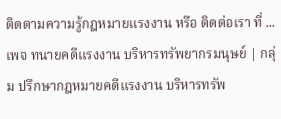ติดตามความรู้กฎหมายแรงงาน หรือ ติดต่อเรา ที่ ...
เพจ ทนายคดีแรงงาน บริหารทรัพยากรมนุษย์ | กลุ่ม ปรึกษากฎหมายคดีแรงงาน บริหารทรัพ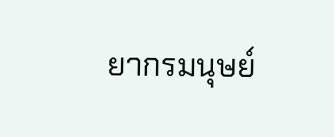ยากรมนุษย์